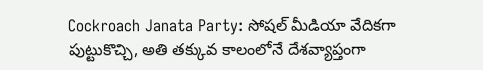Cockroach Janata Party: సోషల్ మీడియా వేదికగా పుట్టుకొచ్చి, అతి తక్కువ కాలంలోనే దేశవ్యాప్తంగా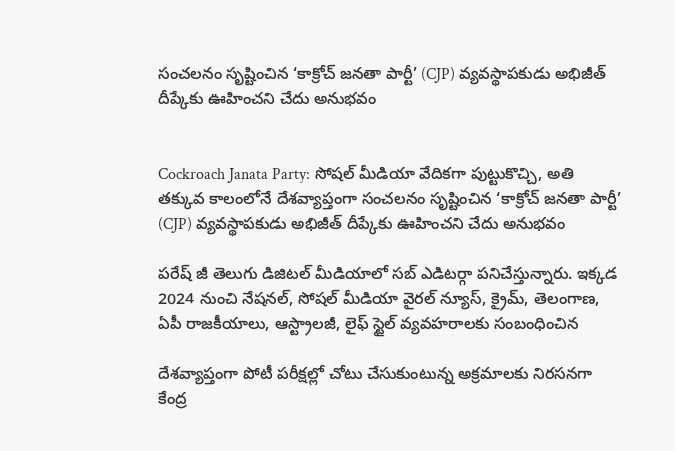సంచలనం సృష్టించిన ‘కాక్రోచ్ జనతా పార్టీ’ (CJP) వ్యవస్థాపకుడు అభిజీత్ దీప్కేకు ఊహించని చేదు అనుభవం


Cockroach Janata Party: సోషల్ మీడియా వేదికగా పుట్టుకొచ్చి, అతి తక్కువ కాలంలోనే దేశవ్యాప్తంగా సంచలనం సృష్టించిన ‘కాక్రోచ్ జనతా పార్టీ’ (CJP) వ్యవస్థాపకుడు అభిజీత్ దీప్కేకు ఊహించని చేదు అనుభవం

పరేష్ జీ తెలుగు డిజిటల్ మీడియాలో సబ్ ఎడిటర్గా పనిచేస్తున్నారు. ఇక్కడ 2024 నుంచి నేషనల్, సోషల్ మీడియా వైరల్ న్యూస్, క్రైమ్, తెలంగాణ, ఏపీ రాజకీయాలు, ఆస్ట్రాలజీ, లైఫ్ స్టైల్ వ్యవహరాలకు సంబంధించిన

దేశవ్యాప్తంగా పోటీ పరీక్షల్లో చోటు చేసుకుంటున్న అక్రమాలకు నిరసనగా కేంద్ర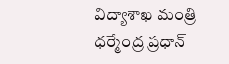విద్యాశాఖ మంత్రి ధర్మేంద్ర ప్రధాన్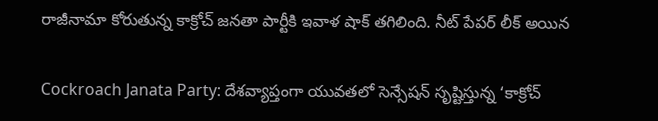రాజీనామా కోరుతున్న కాక్రోచ్ జనతా పార్టీకి ఇవాళ షాక్ తగిలింది. నీట్ పేపర్ లీక్ అయిన

Cockroach Janata Party: దేశవ్యాప్తంగా యువతలో సెన్సేషన్ సృష్టిస్తున్న ‘కాక్రోచ్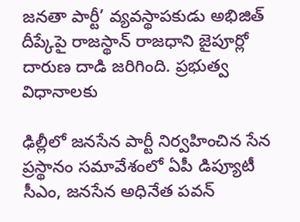జనతా పార్టీ’ వ్యవస్థాపకుడు అభిజిత్ దీప్కేపై రాజస్థాన్ రాజధాని జైపూర్లో దారుణ దాడి జరిగింది. ప్రభుత్వ విధానాలకు

ఢిల్లీలో జనసేన పార్టీ నిర్వహించిన సేన ప్రస్థానం సమావేశంలో ఏపీ డిప్యూటీ సీఎం, జనసేన అధినేత పవన్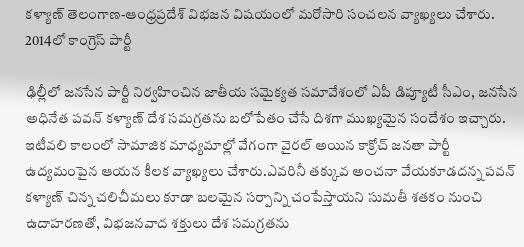కళ్యాణ్ తెలంగాణ-ఆంధ్రప్రదేశ్ విభజన విషయంలో మరోసారి సంచలన వ్యాఖ్యలు చేశారు. 2014లో కాంగ్రెస్ పార్టీ

ఢిల్లీలో జనసేన పార్టీ నిర్వహించిన జాతీయ సమైక్యత సమావేశంలో ఏపీ డిప్యూటీ సీఎం, జనసేన అధినేత పవన్ కళ్యాణ్ దేశ సమగ్రతను బలోపేతం చేసే దిశగా ముఖ్యమైన సందేశం ఇచ్చారు. ఇటీవలి కాలంలో సామాజిక మాధ్యమాల్లో వేగంగా వైరల్ అయిన కాక్రోచ్ జనతా పార్టీ ఉద్యమంపైన ఆయన కీలక వ్యాఖ్యలు చేశారు.ఎవరినీ తక్కువ అంచనా వేయకూడదన్న పవన్ కళ్యాణ్ చిన్న చలిచీమలు కూడా బలమైన సర్పాన్ని చంపేస్తాయని సుమతీ శతకం నుంచి ఉదాహరణతో, విభజనవాద శక్తులు దేశ సమగ్రతను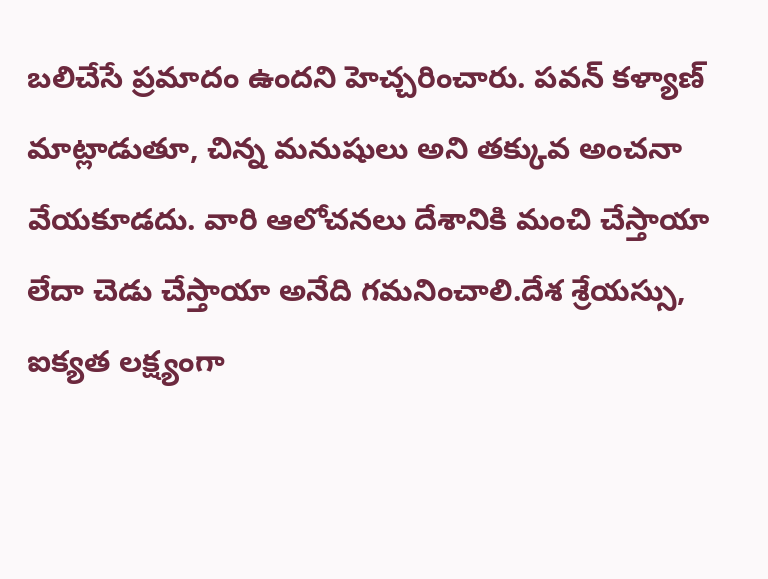బలిచేసే ప్రమాదం ఉందని హెచ్చరించారు. పవన్ కళ్యాణ్ మాట్లాడుతూ, చిన్న మనుషులు అని తక్కువ అంచనా వేయకూడదు. వారి ఆలోచనలు దేశానికి మంచి చేస్తాయా లేదా చెడు చేస్తాయా అనేది గమనించాలి.దేశ శ్రేయస్సు, ఐక్యత లక్ష్యంగా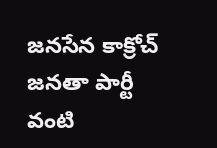జనసేన కాక్రోచ్ జనతా పార్టీ వంటి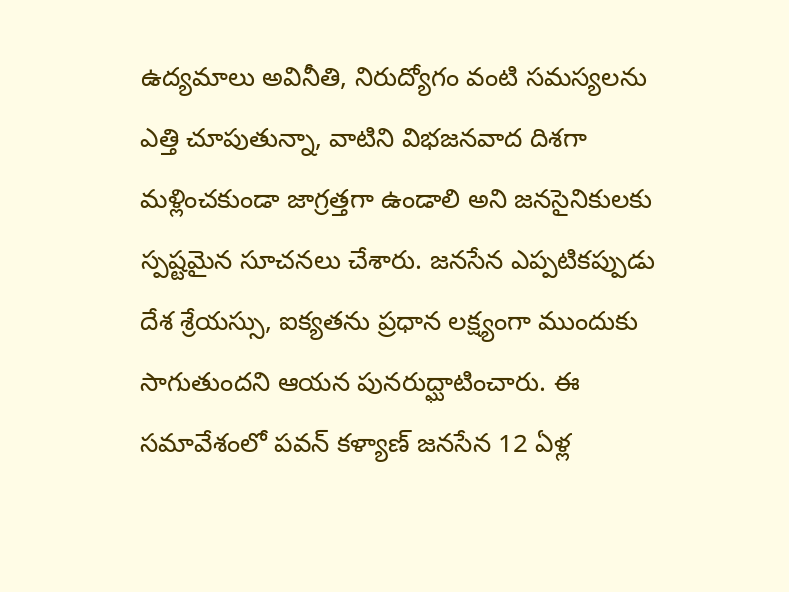ఉద్యమాలు అవినీతి, నిరుద్యోగం వంటి సమస్యలను ఎత్తి చూపుతున్నా, వాటిని విభజనవాద దిశగా మళ్లించకుండా జాగ్రత్తగా ఉండాలి అని జనసైనికులకు స్పష్టమైన సూచనలు చేశారు. జనసేన ఎప్పటికప్పుడు దేశ శ్రేయస్సు, ఐక్యతను ప్రధాన లక్ష్యంగా ముందుకు సాగుతుందని ఆయన పునరుద్ఘాటించారు. ఈ సమావేశంలో పవన్ కళ్యాణ్ జనసేన 12 ఏళ్ల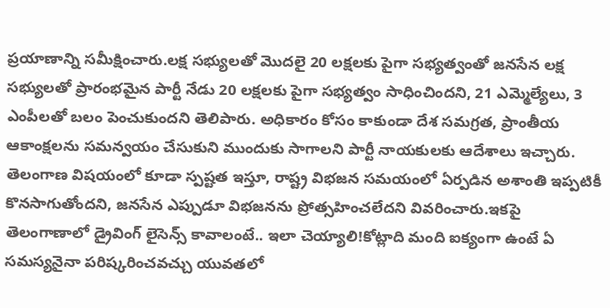ప్రయాణాన్ని సమీక్షించారు.లక్ష సభ్యులతో మొదలై 20 లక్షలకు పైగా సభ్యత్వంతో జనసేన లక్ష సభ్యులతో ప్రారంభమైన పార్టీ నేడు 20 లక్షలకు పైగా సభ్యత్వం సాధించిందని, 21 ఎమ్మెల్యేలు, 3 ఎంపీలతో బలం పెంచుకుందని తెలిపారు. అధికారం కోసం కాకుండా దేశ సమగ్రత, ప్రాంతీయ ఆకాంక్షలను సమన్వయం చేసుకుని ముందుకు సాగాలని పార్టీ నాయకులకు ఆదేశాలు ఇచ్చారు. తెలంగాణ విషయంలో కూడా స్పష్టత ఇస్తూ, రాష్ట్ర విభజన సమయంలో ఏర్పడిన అశాంతి ఇప్పటికీ కొనసాగుతోందని, జనసేన ఎప్పుడూ విభజనను ప్రోత్సహించలేదని వివరించారు.ఇకపై తెలంగాణాలో డ్రైవింగ్ లైసెన్స్ కావాలంటే.. ఇలా చెయ్యాలి!కోట్లాది మంది ఐక్యంగా ఉంటే ఏ సమస్యనైనా పరిష్కరించవచ్చు యువతలో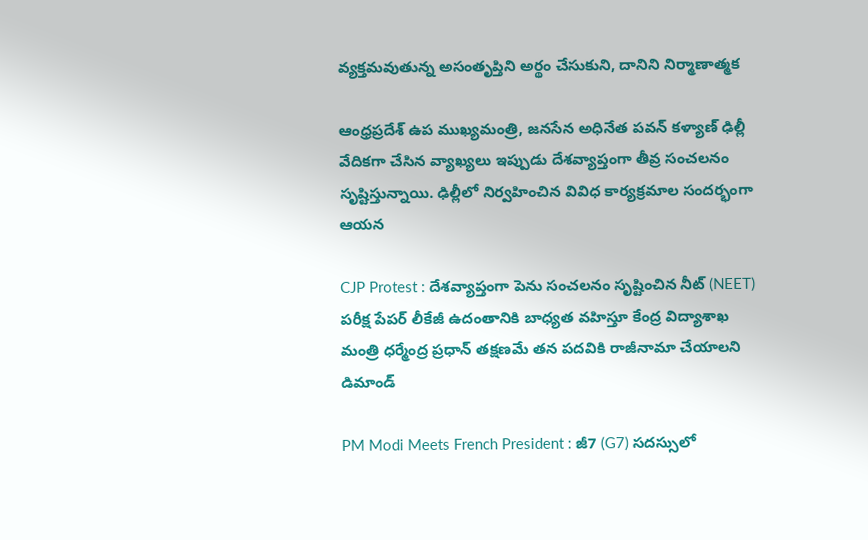వ్యక్తమవుతున్న అసంతృప్తిని అర్థం చేసుకుని, దానిని నిర్మాణాత్మక

ఆంధ్రప్రదేశ్ ఉప ముఖ్యమంత్రి, జనసేన అధినేత పవన్ కళ్యాణ్ ఢిల్లీ వేదికగా చేసిన వ్యాఖ్యలు ఇప్పుడు దేశవ్యాప్తంగా తీవ్ర సంచలనం సృష్టిస్తున్నాయి. ఢిల్లీలో నిర్వహించిన వివిధ కార్యక్రమాల సందర్భంగా ఆయన

CJP Protest : దేశవ్యాప్తంగా పెను సంచలనం సృష్టించిన నీట్ (NEET) పరీక్ష పేపర్ లీకేజీ ఉదంతానికి బాధ్యత వహిస్తూ కేంద్ర విద్యాశాఖ మంత్రి ధర్మేంద్ర ప్రధాన్ తక్షణమే తన పదవికి రాజీనామా చేయాలని డిమాండ్

PM Modi Meets French President : జీ7 (G7) సదస్సులో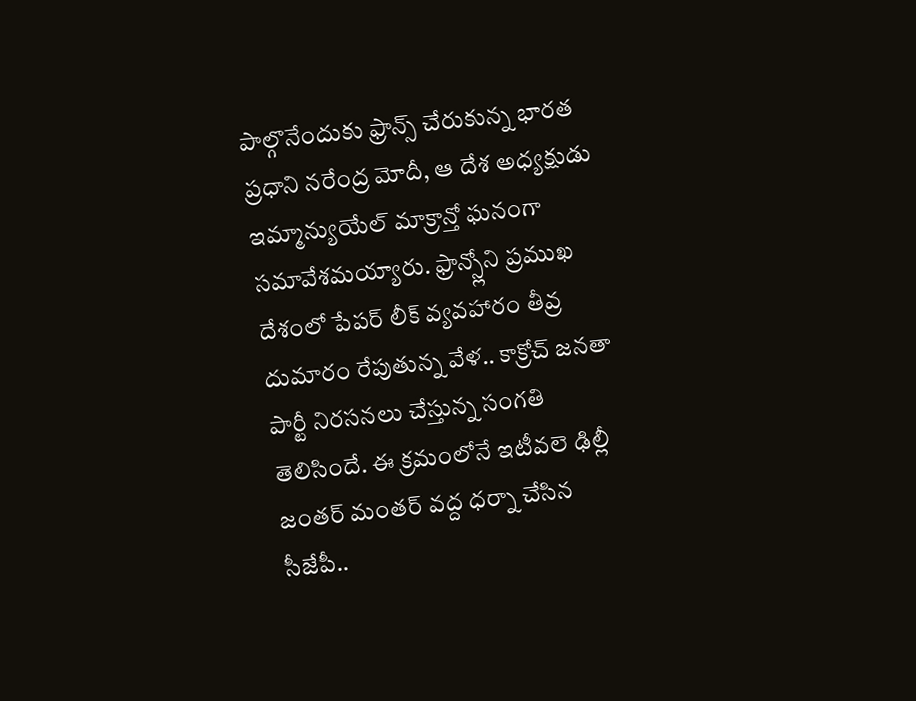పాల్గొనేందుకు ఫ్రాన్స్ చేరుకున్న భారత ప్రధాని నరేంద్ర మోదీ, ఆ దేశ అధ్యక్షుడు ఇమ్మాన్యుయేల్ మాక్రాన్తో ఘనంగా సమావేశమయ్యారు. ఫ్రాన్స్లోని ప్రముఖ
దేశంలో పేపర్ లీక్ వ్యవహారం తీవ్ర దుమారం రేపుతున్న వేళ.. కాక్రోచ్ జనతా పార్టీ నిరసనలు చేస్తున్న సంగతి తెలిసిందే. ఈ క్రమంలోనే ఇటీవలె ఢిల్లీ జంతర్ మంతర్ వద్ద ధర్నా చేసిన సీజేపీ..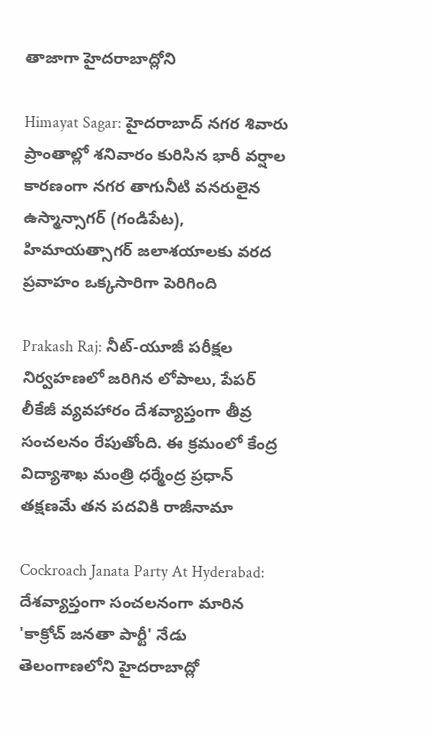తాజాగా హైదరాబాద్లోని

Himayat Sagar: హైదరాబాద్ నగర శివారు ప్రాంతాల్లో శనివారం కురిసిన భారీ వర్షాల కారణంగా నగర తాగునీటి వనరులైన ఉస్మాన్సాగర్ (గండిపేట), హిమాయత్సాగర్ జలాశయాలకు వరద ప్రవాహం ఒక్కసారిగా పెరిగింది

Prakash Raj: నీట్-యూజీ పరీక్షల నిర్వహణలో జరిగిన లోపాలు, పేపర్ లీకేజీ వ్యవహారం దేశవ్యాప్తంగా తీవ్ర సంచలనం రేపుతోంది. ఈ క్రమంలో కేంద్ర విద్యాశాఖ మంత్రి ధర్మేంద్ర ప్రధాన్ తక్షణమే తన పదవికి రాజీనామా

Cockroach Janata Party At Hyderabad: దేశవ్యాప్తంగా సంచలనంగా మారిన 'కాక్రోచ్ జనతా పార్టీ' నేడు తెలంగాణలోని హైదరాబాద్లో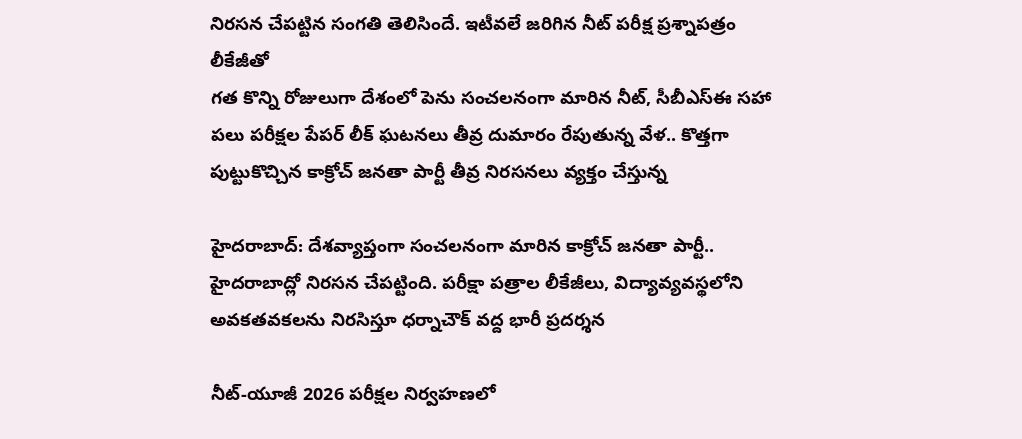నిరసన చేపట్టిన సంగతి తెలిసిందే. ఇటీవలే జరిగిన నీట్ పరీక్ష ప్రశ్నాపత్రం లీకేజీతో
గత కొన్ని రోజులుగా దేశంలో పెను సంచలనంగా మారిన నీట్, సీబీఎస్ఈ సహా పలు పరీక్షల పేపర్ లీక్ ఘటనలు తీవ్ర దుమారం రేపుతున్న వేళ.. కొత్తగా పుట్టుకొచ్చిన కాక్రోచ్ జనతా పార్టీ తీవ్ర నిరసనలు వ్యక్తం చేస్తున్న

హైదరాబాద్: దేశవ్యాప్తంగా సంచలనంగా మారిన కాక్రోచ్ జనతా పార్టీ.. హైదరాబాద్లో నిరసన చేపట్టింది. పరీక్షా పత్రాల లీకేజీలు, విద్యావ్యవస్థలోని అవకతవకలను నిరసిస్తూ ధర్నాచౌక్ వద్ద భారీ ప్రదర్శన

నీట్-యూజీ 2026 పరీక్షల నిర్వహణలో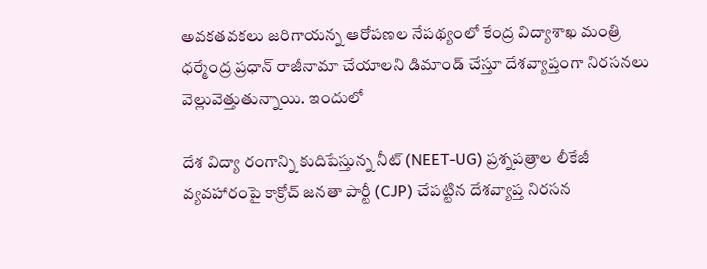అవకతవకలు జరిగాయన్న ఆరోపణల నేపథ్యంలో కేంద్ర విద్యాశాఖ మంత్రి ధర్మేంద్ర ప్రధాన్ రాజీనామా చేయాలని డిమాండ్ చేస్తూ దేశవ్యాప్తంగా నిరసనలు వెల్లువెత్తుతున్నాయి. ఇందులో

దేశ విద్యా రంగాన్ని కుదిపేస్తున్న నీట్ (NEET-UG) ప్రశ్నపత్రాల లీకేజీ వ్యవహారంపై కాక్రోచ్ జనతా పార్టీ (CJP) చేపట్టిన దేశవ్యాప్త నిరసన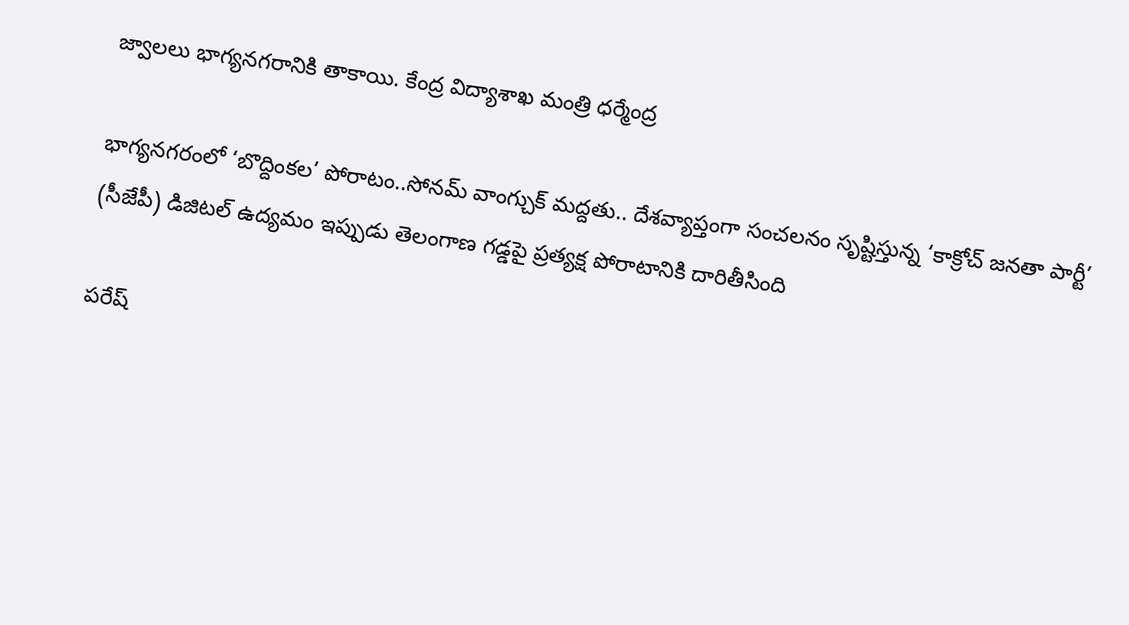జ్వాలలు భాగ్యనగరానికి తాకాయి. కేంద్ర విద్యాశాఖ మంత్రి ధర్మేంద్ర

భాగ్యనగరంలో ‘బొద్దింకల’ పోరాటం..సోనమ్ వాంగ్చుక్ మద్దతు.. దేశవ్యాప్తంగా సంచలనం సృష్టిస్తున్న ‘కాక్రోచ్ జనతా పార్టీ’ (సీజేపీ) డిజిటల్ ఉద్యమం ఇప్పుడు తెలంగాణ గడ్డపై ప్రత్యక్ష పోరాటానికి దారితీసింది

పరేష్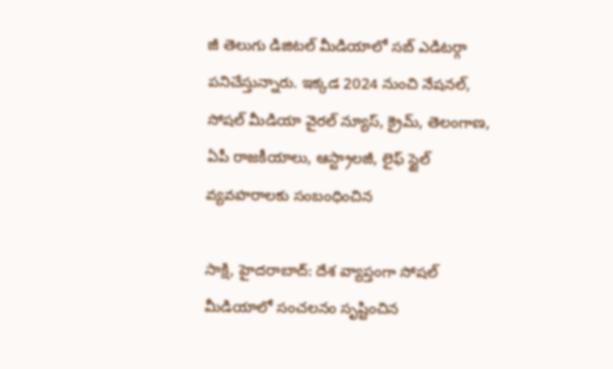జీ తెలుగు డిజిటల్ మీడియాలో సబ్ ఎడిటర్గా పనిచేస్తున్నారు. ఇక్కడ 2024 నుంచి నేషనల్, సోషల్ మీడియా వైరల్ న్యూస్, క్రైమ్, తెలంగాణ, ఏపీ రాజకీయాలు, ఆస్ట్రాలజీ, లైఫ్ స్టైల్ వ్యవహరాలకు సంబంధించిన

సాక్షి, హైదరాబాద్: దేశ వ్యాప్తంగా సోషల్ మీడియాలో సంచలనం సృష్టించిన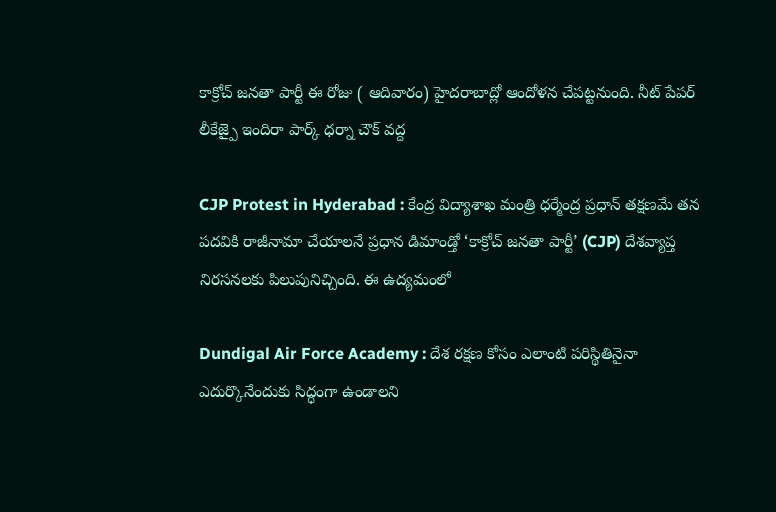కాక్రోచ్ జనతా పార్టీ ఈ రోజు ( ఆదివారం) హైదరాబాద్లో ఆందోళన చేపట్టనుంది. నీట్ పేపర్ లీకేజ్పై ఇందిరా పార్క్ ధర్నా చౌక్ వద్ద

CJP Protest in Hyderabad : కేంద్ర విద్యాశాఖ మంత్రి ధర్మేంద్ర ప్రధాన్ తక్షణమే తన పదవికి రాజీనామా చేయాలనే ప్రధాన డిమాండ్తో ‘కాక్రోచ్ జనతా పార్టీ’ (CJP) దేశవ్యాప్త నిరసనలకు పిలుపునిచ్చింది. ఈ ఉద్యమంలో

Dundigal Air Force Academy : దేశ రక్షణ కోసం ఎలాంటి పరిస్థితినైనా ఎదుర్కొనేందుకు సిద్ధంగా ఉండాలని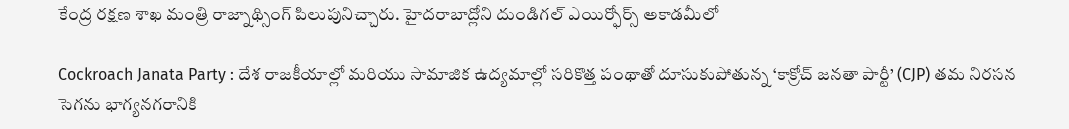కేంద్ర రక్షణ శాఖ మంత్రి రాజ్నాథ్సింగ్ పిలుపునిచ్చారు. హైదరాబాద్లోని దుండిగల్ ఎయిర్ఫోర్స్ అకాడమీలో

Cockroach Janata Party : దేశ రాజకీయాల్లో మరియు సామాజిక ఉద్యమాల్లో సరికొత్త పంథాతో దూసుకుపోతున్న ‘కాక్రోచ్ జనతా పార్టీ’ (CJP) తమ నిరసన సెగను భాగ్యనగరానికి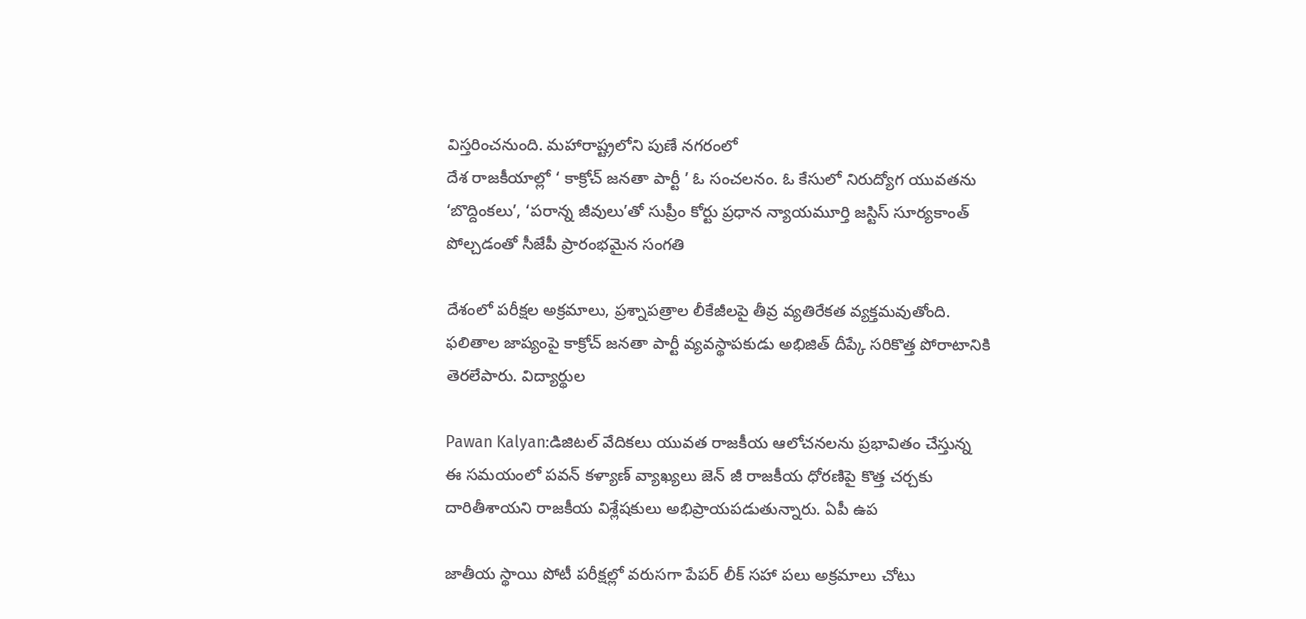విస్తరించనుంది. మహారాష్ట్రలోని పుణే నగరంలో
దేశ రాజకీయాల్లో ‘ కాక్రోచ్ జనతా పార్టీ ’ ఓ సంచలనం. ఓ కేసులో నిరుద్యోగ యువతను ‘బొద్దింకలు’, ‘పరాన్న జీవులు’తో సుప్రీం కోర్టు ప్రధాన న్యాయమూర్తి జస్టిస్ సూర్యకాంత్ పోల్చడంతో సీజేపీ ప్రారంభమైన సంగతి

దేశంలో పరీక్షల అక్రమాలు, ప్రశ్నాపత్రాల లీకేజీలపై తీవ్ర వ్యతిరేకత వ్యక్తమవుతోంది. ఫలితాల జాప్యంపై కాక్రోచ్ జనతా పార్టీ వ్యవస్థాపకుడు అభిజిత్ దీప్కే సరికొత్త పోరాటానికి తెరలేపారు. విద్యార్థుల

Pawan Kalyan:డిజిటల్ వేదికలు యువత రాజకీయ ఆలోచనలను ప్రభావితం చేస్తున్న ఈ సమయంలో పవన్ కళ్యాణ్ వ్యాఖ్యలు జెన్ జీ రాజకీయ ధోరణిపై కొత్త చర్చకు దారితీశాయని రాజకీయ విశ్లేషకులు అభిప్రాయపడుతున్నారు. ఏపీ ఉప

జాతీయ స్థాయి పోటీ పరీక్షల్లో వరుసగా పేపర్ లీక్ సహా పలు అక్రమాలు చోటు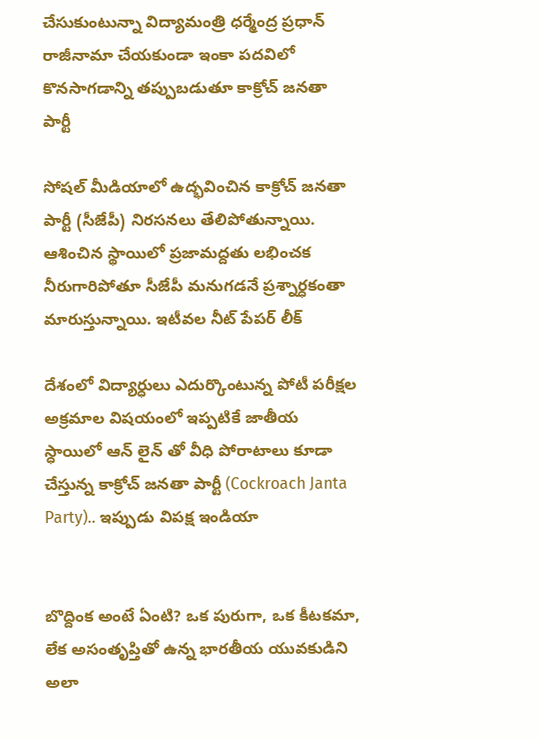చేసుకుంటున్నా విద్యామంత్రి ధర్మేంద్ర ప్రధాన్ రాజీనామా చేయకుండా ఇంకా పదవిలో కొనసాగడాన్ని తప్పుబడుతూ కాక్రోచ్ జనతా పార్టీ

సోషల్ మీడియాలో ఉద్భవించిన కాక్రోచ్ జనతా పార్టీ (సీజేపీ) నిరసనలు తేలిపోతున్నాయి. ఆశించిన స్థాయిలో ప్రజామద్దతు లభించక నీరుగారిపోతూ సీజేపీ మనుగడనే ప్రశ్నార్ధకంతా మారుస్తున్నాయి. ఇటీవల నీట్ పేపర్ లీక్

దేశంలో విద్యార్ధులు ఎదుర్కొంటున్న పోటీ పరీక్షల అక్రమాల విషయంలో ఇప్పటికే జాతీయ స్ధాయిలో ఆన్ లైన్ తో వీధి పోరాటాలు కూడా చేస్తున్న కాక్రోచ్ జనతా పార్టీ (Cockroach Janta Party).. ఇప్పుడు విపక్ష ఇండియా


బొద్దింక అంటే ఏంటి? ఒక పురుగా, ఒక కీటకమా, లేక అసంతృప్తితో ఉన్న భారతీయ యువకుడిని అలా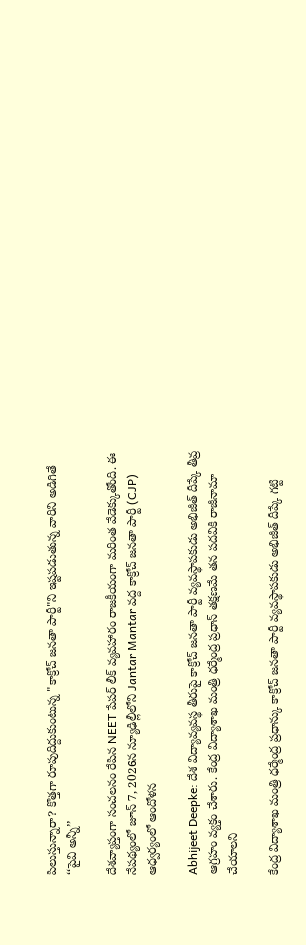పిలుస్తున్నారా? కొత్తగా రూపుదిద్దుకుంటున్న "కాక్రోచ్ జనతా పార్టీ"ని ఇష్టపడుతున్న వారిని అడిగితే ‘‘పైవి అన్నీ’’

దేశవ్యాప్తంగా సంచలనం రేపిన NEET పేపర్ లీక్ వ్యవహారం రాజకీయంగా మరింత వేడెక్కుతోంది. ఈ నేపథ్యంలో జూన్ 7, 2026న న్యూఢిల్లీలోని Jantar Mantar వద్ద కాక్రోచ్ జనతా పార్టీ (CJP) ఆధ్వర్యంలో ఆందోళన

Abhijeet Deepke: దేశ విద్యావ్యవస్థ తీరుపై కాక్రోచ్ జనతా పార్టీ వ్యవస్థాపకుడు అభిజీత్ దీప్కే తీవ్ర ఆగ్రహం వ్యక్తం చేశారు. కేంద్ర విద్యాశాఖ మంత్రి ధర్మేంద్ర ప్రధాన్ తక్షణమే తన పదవికి రాజీనామా చేయాలని

కేంద్ర విద్యాశాఖ మంత్రి ధర్మేంద్ర ప్రధాన్కు కాక్రోచ్ జనతా పార్టీ వ్యవస్థాపకుడు అభిజీత్ దీప్కే గట్టి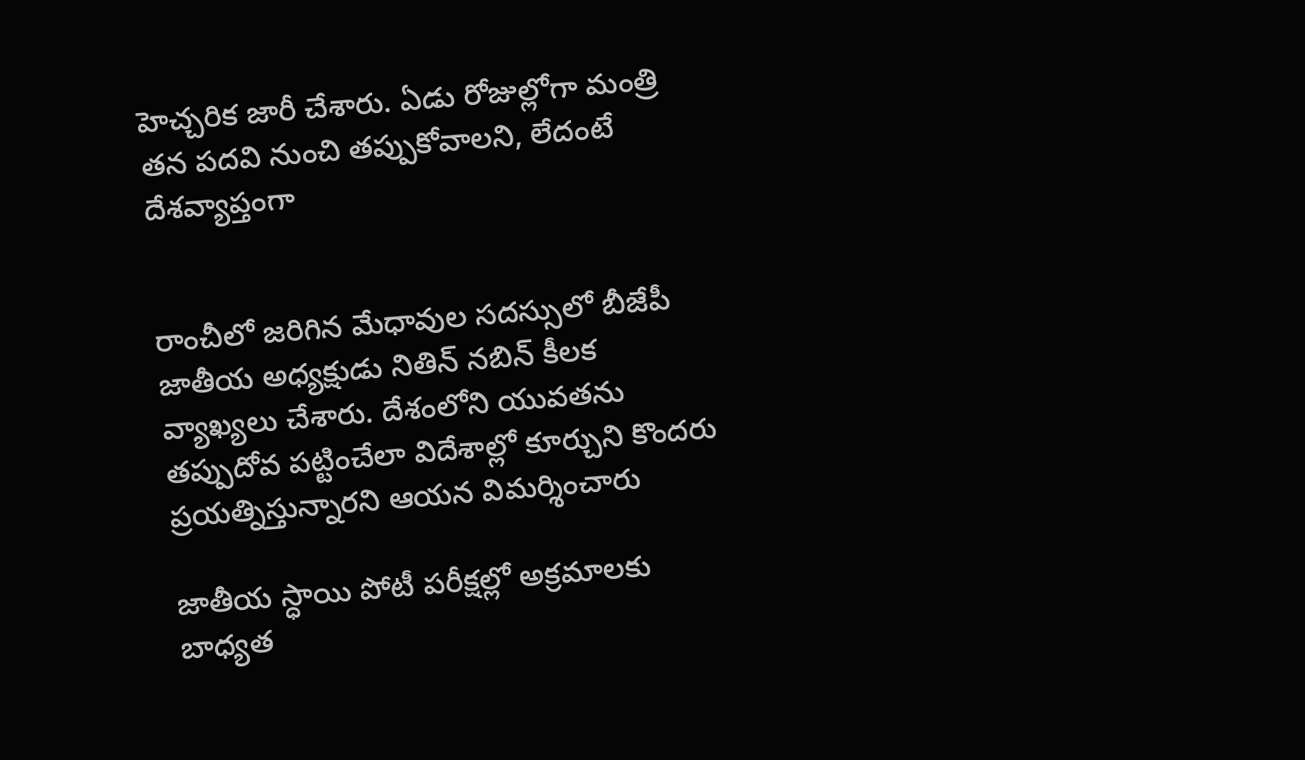హెచ్చరిక జారీ చేశారు. ఏడు రోజుల్లోగా మంత్రి తన పదవి నుంచి తప్పుకోవాలని, లేదంటే దేశవ్యాప్తంగా


రాంచీలో జరిగిన మేధావుల సదస్సులో బీజేపీ జాతీయ అధ్యక్షుడు నితిన్ నబిన్ కీలక వ్యాఖ్యలు చేశారు. దేశంలోని యువతను తప్పుదోవ పట్టించేలా విదేశాల్లో కూర్చుని కొందరు ప్రయత్నిస్తున్నారని ఆయన విమర్శించారు

జాతీయ స్ధాయి పోటీ పరీక్షల్లో అక్రమాలకు బాధ్యత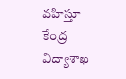వహిస్తూ కేంద్ర విద్యాశాఖ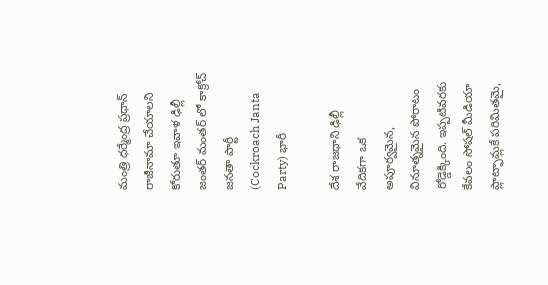మంత్రి ధర్మేంద్ర ప్రధాన్ రాజీనామా చేయాలని కోరుతూ ఇవాళ ఢిల్లీ జంతర్ మంతర్ లో కాక్రోచ్ జనతా పార్టీ (Cockroach Janta Party) భారీ

దేశ రాజధాని ఢిల్లీ వేదికగా ఒక అపూర్వమైన, వినూత్నమైన పోరాటం రోడ్డెక్కింది. ఇప్పటివరకు కేవలం సోషల్ మీడియా ప్లాట్ఫామ్లకే పరిమితమై,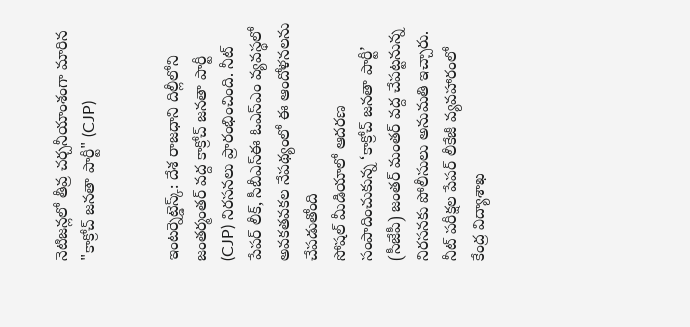నెటిజన్లలో తీవ్ర చర్చనీయాంశంగా మారిన "కాక్రోచ్ జనతా పార్టీ" (CJP)


ఇంటర్నెట్డెస్క్: దేశ రాజధాని దిల్లీలోని జంతర్మంతర్ వద్ద కాక్రోచ్ జనతా పార్టీ (CJP) నిరసనలు ప్రారంభించింది. నీట్ పేపర్ లీక్, సీబీఎస్ఈ ఓఎస్ఎం వ్యవస్థలో అవకతవకల నేపథ్యంలో ఈ ఆందోళనలను చేపడుతోంది
సోషల్ మీడియాలో ఆదరణ సంపాదించుకున్న ‘కాక్రోచ్ జనతా పార్టీ’ (సీజేపీ) జంతర్ మంతర్ వద్ద చేపట్టనున్న నిరసనకు పోలీసులు అనుమతి ఇచ్చారు. నీట్ పరీక్షల పేపర్ లీకేజీ వ్యవహారంలో కేంద్ర విద్యాశాఖ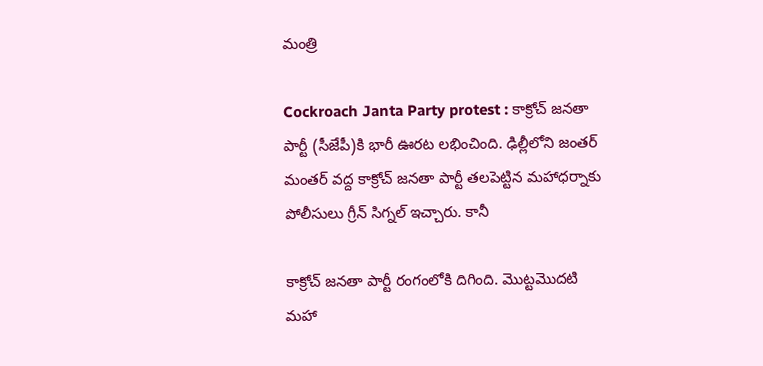మంత్రి

Cockroach Janta Party protest : కాక్రోచ్ జనతా పార్టీ (సీజేపీ)కి భారీ ఊరట లభించింది. ఢిల్లీలోని జంతర్ మంతర్ వద్ద కాక్రోచ్ జనతా పార్టీ తలపెట్టిన మహాధర్నాకు పోలీసులు గ్రీన్ సిగ్నల్ ఇచ్చారు. కానీ

కాక్రోచ్ జనతా పార్టీ రంగంలోకి దిగింది. మొట్టమొదటి మహా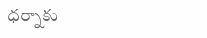ధర్నాకు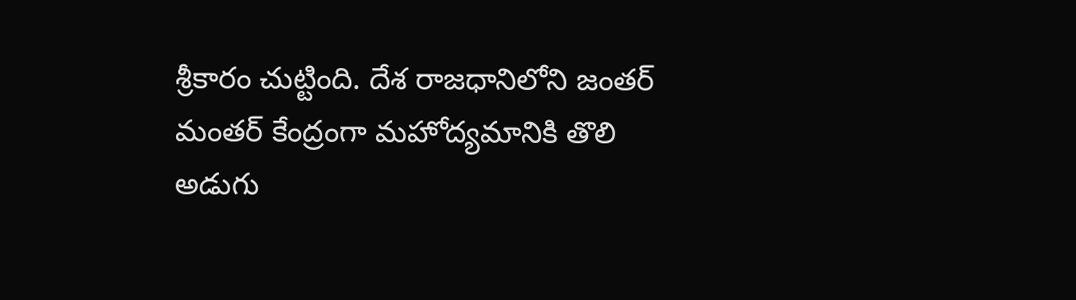శ్రీకారం చుట్టింది. దేశ రాజధానిలోని జంతర్ మంతర్ కేంద్రంగా మహోద్యమానికి తొలి అడుగు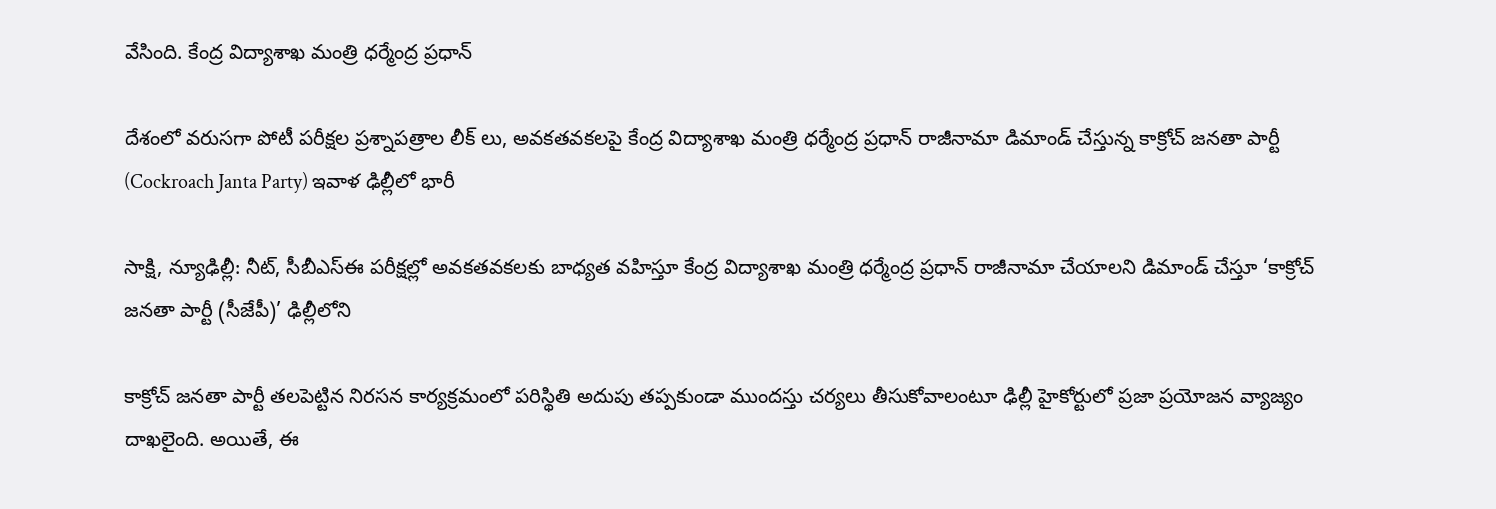వేసింది. కేంద్ర విద్యాశాఖ మంత్రి ధర్మేంద్ర ప్రధాన్

దేశంలో వరుసగా పోటీ పరీక్షల ప్రశ్నాపత్రాల లీక్ లు, అవకతవకలపై కేంద్ర విద్యాశాఖ మంత్రి ధర్మేంద్ర ప్రధాన్ రాజీనామా డిమాండ్ చేస్తున్న కాక్రోచ్ జనతా పార్టీ (Cockroach Janta Party) ఇవాళ ఢిల్లీలో భారీ

సాక్షి, న్యూఢిల్లీ: నీట్, సీబీఎస్ఈ పరీక్షల్లో అవకతవకలకు బాధ్యత వహిస్తూ కేంద్ర విద్యాశాఖ మంత్రి ధర్మేంద్ర ప్రధాన్ రాజీనామా చేయాలని డిమాండ్ చేస్తూ ‘కాక్రోచ్ జనతా పార్టీ (సీజేపీ)’ ఢిల్లీలోని

కాక్రోచ్ జనతా పార్టీ తలపెట్టిన నిరసన కార్యక్రమంలో పరిస్థితి అదుపు తప్పకుండా ముందస్తు చర్యలు తీసుకోవాలంటూ ఢిల్లీ హైకోర్టులో ప్రజా ప్రయోజన వ్యాజ్యం దాఖలైంది. అయితే, ఈ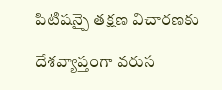పిటిషన్పై తక్షణ విచారణకు

దేశవ్యాప్తంగా వరుస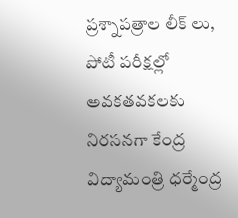ప్రశ్నాపత్రాల లీక్ లు, పోటీ పరీక్షల్లో అవకతవకలకు నిరసనగా కేంద్ర విద్యామంత్రి ధర్మేంద్ర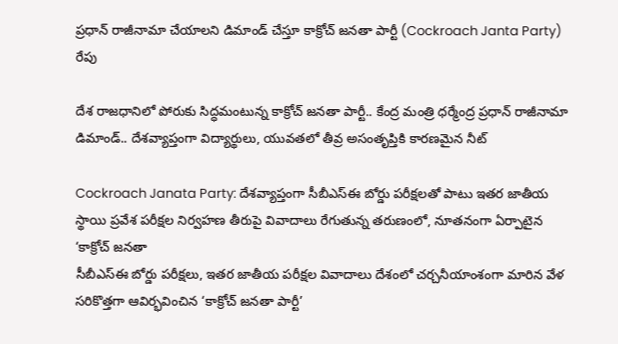ప్రధాన్ రాజీనామా చేయాలని డిమాండ్ చేస్తూ కాక్రోచ్ జనతా పార్టీ (Cockroach Janta Party) రేపు

దేశ రాజధానిలో పోరుకు సిద్ధమంటున్న కాక్రోచ్ జనతా పార్టీ.. కేంద్ర మంత్రి ధర్మేంద్ర ప్రధాన్ రాజీనామా డిమాండ్.. దేశవ్యాప్తంగా విద్యార్థులు, యువతలో తీవ్ర అసంతృప్తికి కారణమైన నీట్

Cockroach Janata Party: దేశవ్యాప్తంగా సీబీఎస్ఈ బోర్డు పరీక్షలతో పాటు ఇతర జాతీయ స్థాయి ప్రవేశ పరీక్షల నిర్వహణ తీరుపై వివాదాలు రేగుతున్న తరుణంలో, నూతనంగా ఏర్పాటైన ‘కాక్రోచ్ జనతా
సీబీఎస్ఈ బోర్డు పరీక్షలు, ఇతర జాతీయ పరీక్షల వివాదాలు దేశంలో చర్చనీయాంశంగా మారిన వేళ సరికొత్తగా ఆవిర్భవించిన ‘కాక్రోచ్ జనతా పార్టీ’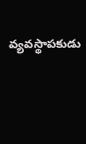వ్యవస్థాపకుడు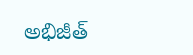అభిజీత్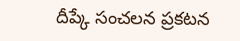దీప్కే సంచలన ప్రకటన